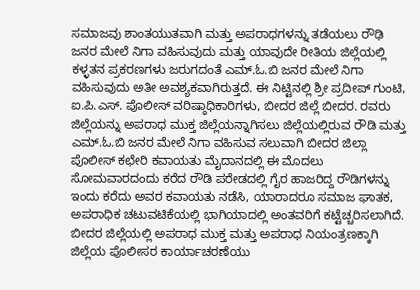ಸಮಾಜವು ಶಾಂತಯುತವಾಗಿ ಮತ್ತು ಅಪರಾಧಗಳನ್ನು ತಡೆಯಲು ರೌಢಿ ಜನರ ಮೇಲೆ ನಿಗಾ ವಹಿಸುವುದು ಮತ್ತು ಯಾವುದೇ ರೀತಿಯ ಜಿಲ್ಲೆಯಲ್ಲಿ ಕಳ್ಳತನ ಪ್ರಕರಣಗಳು ಜರುಗದಂತೆ ಎಮ್.ಓ.ಬಿ ಜನರ ಮೇಲೆ ನಿಗಾ ವಹಿಸುವುದು ಅತೀ ಅವಶ್ಯಕವಾಗಿರುತ್ತದೆ. ಈ ನಿಟ್ಟಿನಲ್ಲಿ ಶ್ರೀ ಪ್ರದೀಪ್ ಗುಂಟಿ, ಐ.ಪಿ.ಎಸ್. ಪೊಲೀಸ್ ವರಿಷ್ಠಾಧಿಕಾರಿಗಳು, ಬೀದರ ಜಿಲ್ಲೆ ಬೀದರ. ರವರು ಜಿಲ್ಲೆಯನ್ನು ಅಪರಾಧ ಮುಕ್ತ ಜಿಲ್ಲೆಯನ್ನಾಗಿಸಲು ಜಿಲ್ಲೆಯಲ್ಲಿರುವ ರೌಡಿ ಮತ್ತು ಎಮ್.ಓ.ಬಿ ಜನರ ಮೇಲೆ ನಿಗಾ ವಹಿಸುವ ಸಲುವಾಗಿ ಬೀದರ ಜಿಲ್ಲಾ ಪೊಲೀಸ್ ಕಛೇರಿ ಕವಾಯತು ಮೈದಾನದಲ್ಲಿ ಈ ಮೊದಲು ಸೋಮವಾರದಂದು ಕರೆದ ರೌಡಿ ಪರೇಡದಲ್ಲಿ ಗೈರ ಹಾಜರಿದ್ದ ರೌಡಿಗಳನ್ನು ಇಂದು ಕರೆದು ಅವರ ಕವಾಯತು ನಡೆಸಿ, ಯಾರಾದರೂ ಸಮಾಜ ಘಾತಕ, ಅಪರಾಧಿಕ ಚಟುವಟಿಕೆಯಲ್ಲಿ ಭಾಗಿಯಾದಲ್ಲಿ ಅಂತವರಿಗೆ ಕಟ್ಟೆಚ್ಚರಿಸಲಾಗಿದೆ.
ಬೀದರ ಜಿಲ್ಲೆಯಲ್ಲಿ ಅಪರಾಧ ಮುಕ್ತ ಮತ್ತು ಅಪರಾಧ ನಿಯಂತ್ರಣಕ್ಕಾಗಿ ಜಿಲ್ಲೆಯ ಪೊಲೀಸರ ಕಾರ್ಯಾಚರಣೆಯು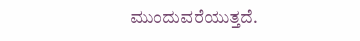ಮುಂದುವರೆಯುತ್ತದೆ.